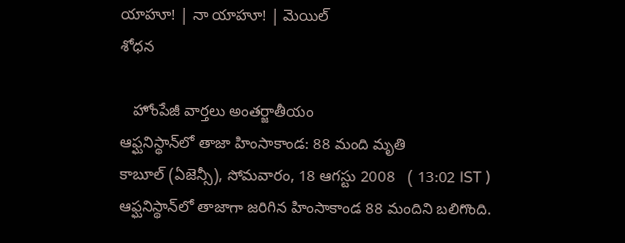యాహూ! | నా యాహూ! | మెయిల్
శోధన

   హోంపేజీ వార్తలు అంతర్జాతీయం
ఆఫ్ఘనిస్థాన్‌లో తాజా హింసాకాండ: 88 మంది మృతి
కాబూల్ (ఏజెన్సీ), సోమవారం, 18 ఆగస్టు 2008   ( 13:02 IST )
ఆఫ్ఘనిస్థాన్‌లో తాజాగా జరిగిన హింసాకాండ 88 మందిని బలిగొంది.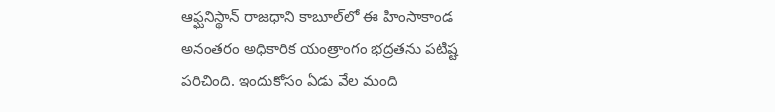ఆఫ్ఘనిస్థాన్ రాజధాని కాబూల్‌లో ఈ హింసాకాండ అనంతరం అధికారిక యంత్రాంగం భద్రతను పటిష్ట పరిచింది. ఇందుకోసం ఏడు వేల మంది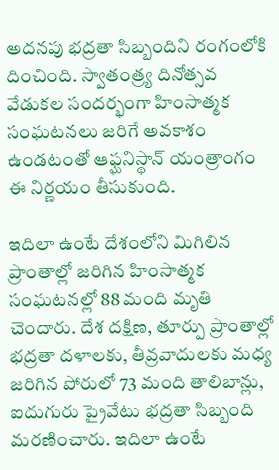అదనపు భద్రతా సిబ్బందిని రంగంలోకి దించింది. స్వాతంత్ర్య దినోత్సవ వేడుకల సందర్భంగా హింసాత్మక సంఘటనలు జరిగే అవకాశం ఉండటంతో ఆఫ్ఘనిస్థాన్ యంత్రాంగం ఈ నిర్ణయం తీసుకుంది.

ఇదిలా ఉంటే దేశంలోని మిగిలిన ప్రాంతాల్లో జరిగిన హింసాత్మక సంఘటనల్లో 88 మంది మృతి చెందారు. దేశ దక్షిణ, తూర్పు ప్రాంతాల్లో భద్రతా దళాలకు, తీవ్రవాదులకు మధ్య జరిగిన పోరులో 73 మంది తాలిబాన్లు, ఐదుగురు ప్రైవేటు భద్రతా సిబ్బంది మరణించారు. ఇదిలా ఉంటే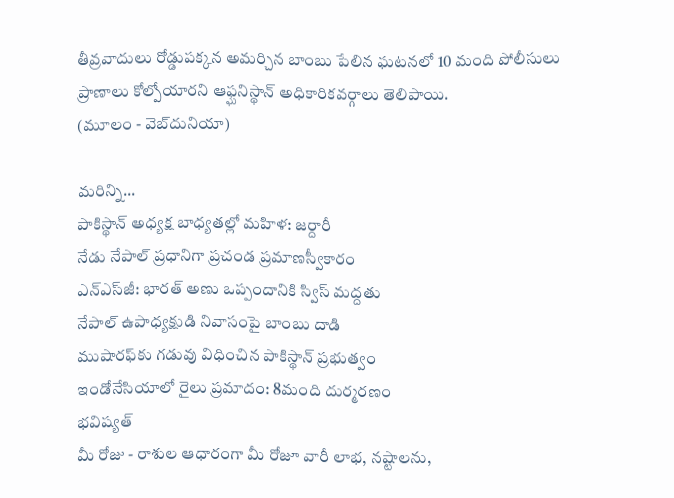తీవ్రవాదులు రోడ్డుపక్కన అమర్చిన బాంబు పేలిన ఘటనలో 10 మంది పోలీసులు ప్రాణాలు కోల్పోయారని ఆఫ్ఘనిస్థాన్ అధికారికవర్గాలు తెలిపాయి.
(మూలం - వెబ్‌దునియా)

మరిన్ని...
పాకిస్థాన్ అధ్యక్ష బాధ్యతల్లో మహిళ: జర్దారీ
నేడు నేపాల్ ప్రధానిగా ప్రచండ ప్రమాణస్వీకారం
ఎన్ఎస్‌జీ: భారత్ అణు ఒప్పందానికి స్విస్ మద్దతు
నేపాల్ ఉపాధ్యక్షుడి నివాసంపై బాంబు దాడి
ముషారఫ్‌కు గడువు విధించిన పాకిస్థాన్ ప్రభుత్వం
ఇండోనేసియాలో రైలు ప్రమాదం: 8మంది దుర్మరణం
భవిష్యత్
మీ రోజు - రాశుల ఆధారంగా మీ రోజూ వారీ లాభ, నష్టాలను,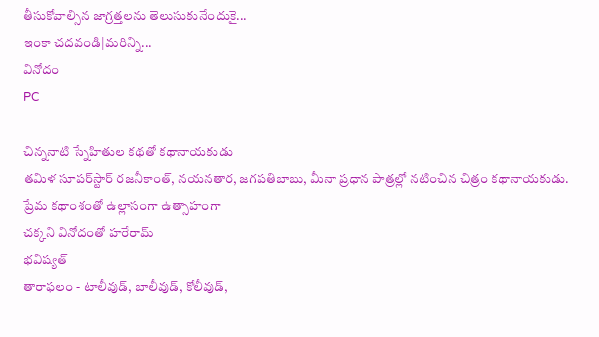తీసుకోవాల్సిన జాగ్రత్తలను తెలుసుకునేందుకై...
ఇంకా చదవండి|మరిన్ని...
వినోదం
PC

చిన్ననాటి స్నేహితుల కథతో కథానాయకుడు
తమిళ సూపర్‌స్టార్ రజనీకాంత్, నయనతార, జగపతిబాబు, మీనా ప్రధాన పాత్రల్లో నటించిన చిత్రం కథానాయకుడు.
ప్రేమ కథాంశంతో ఉల్లాసంగా ఉత్సాహంగా
చక్కని వినోదంతో హరేరామ్
భవిష్యత్
తారాఫలం - టాలీవుడ్, బాలీవుడ్, కోలీవుడ్,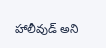హాలీవుడ్‌ అని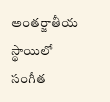అంతర్జాతీయ స్థాయిలో సంగీత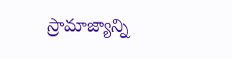స్రామాజ్యాన్ని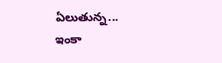ఏలుతున్న...
ఇంకా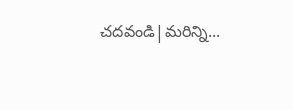చదవండి|మరిన్ని...